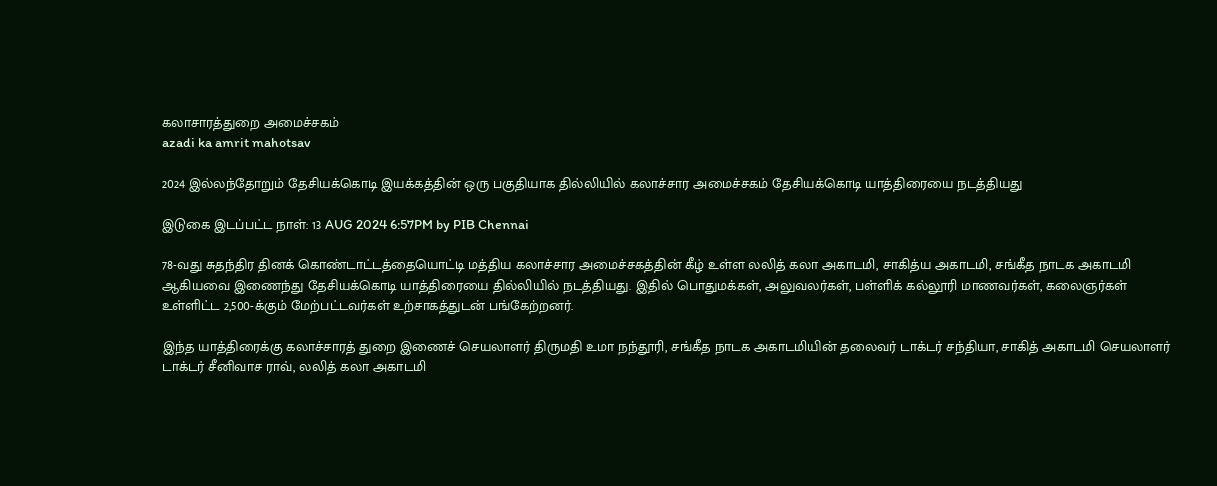கலாசாரத்துறை அமைச்சகம்
azadi ka amrit mahotsav

2024 இல்லந்தோறும் தேசியக்கொடி இயக்கத்தின் ஒரு பகுதியாக தில்லியில் கலாச்சார அமைச்சகம் தேசியக்கொடி யாத்திரையை நடத்தியது

இடுகை இடப்பட்ட நாள்: 13 AUG 2024 6:57PM by PIB Chennai

78-வது சுதந்திர தினக் கொண்டாட்டத்தையொட்டி மத்திய கலாச்சார அமைச்சகத்தின் கீழ் உள்ள லலித் கலா அகாடமி, சாகித்ய அகாடமி, சங்கீத நாடக அகாடமி ஆகியவை இணைந்து தேசியக்கொடி யாத்திரையை தில்லியில் நடத்தியது. இதில் பொதுமக்கள், அலுவலர்கள், பள்ளிக் கல்லூரி மாணவர்கள், கலைஞர்கள் உள்ளிட்ட 2,500-க்கும் மேற்பட்டவர்கள் உற்சாகத்துடன் பங்கேற்றனர்.

இந்த யாத்திரைக்கு கலாச்சாரத் துறை இணைச் செயலாளர் திருமதி உமா நந்தூரி, சங்கீத நாடக அகாடமியின் தலைவர் டாக்டர் சந்தியா, சாகித் அகாடமி செயலாளர் டாக்டர் சீனிவாச ராவ், லலித் கலா அகாடமி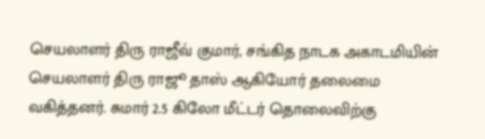செயலாளர் திரு ராஜீவ் குமார், சங்கித நாடக அகாடமியின் செயலாளர் திரு ராஜூ தாஸ் ஆகியோர் தலைமை வகித்தனர். சுமார் 2.5 கிலோ மீட்டர் தொலைவிற்கு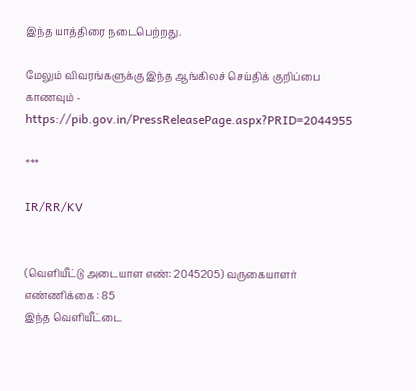இந்த யாத்திரை நடைபெற்றது.

மேலும் விவரங்களுக்கு இந்த ஆங்கிலச் செய்திக் குறிப்பை காணவும் - https://pib.gov.in/PressReleasePage.aspx?PRID=2044955

***

IR/RR/KV


(வெளியீட்டு அடையாள எண்: 2045205) வருகையாளர் எண்ணிக்கை : 85
இந்த வெளியீட்டை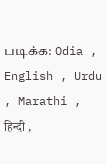படிக்க: Odia , English , Urdu , Marathi , हिन्दी ,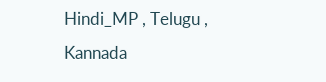Hindi_MP , Telugu , Kannada